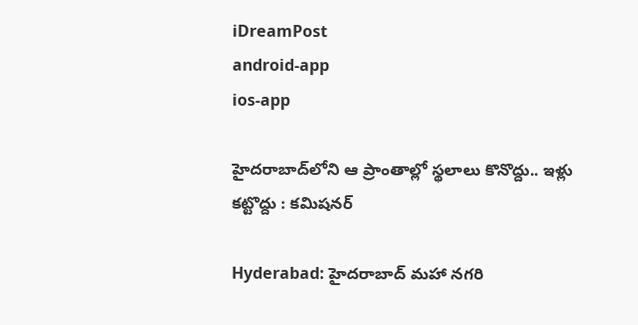iDreamPost
android-app
ios-app

హైదరాబాద్‌లోని ఆ ప్రాంతాల్లో స్థలాలు కొనొద్దు.. ఇళ్లు కట్టొద్దు : కమిషనర్

Hyderabad: హైదరాబాద్ మహా నగరి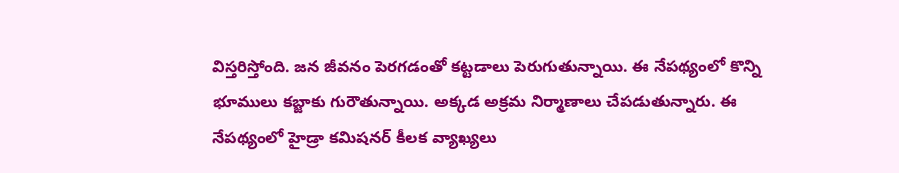విస్తరిస్తోంది. జన జీవనం పెరగడంతో కట్టడాలు పెరుగుతున్నాయి. ఈ నేపథ్యంలో కొన్ని భూములు కబ్జాకు గురౌతున్నాయి. అక్కడ అక్రమ నిర్మాణాలు చేపడుతున్నారు. ఈ నేపథ్యంలో హైడ్రా కమిషనర్ కీలక వ్యాఖ్యలు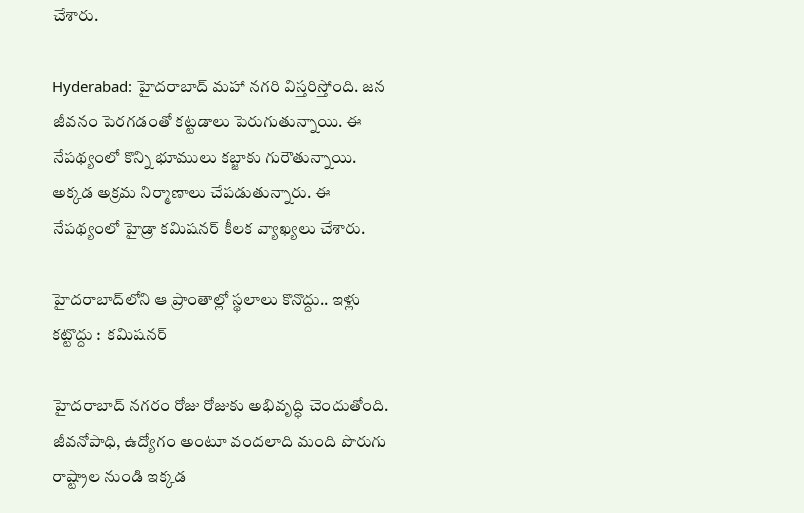చేశారు.

Hyderabad: హైదరాబాద్ మహా నగరి విస్తరిస్తోంది. జన జీవనం పెరగడంతో కట్టడాలు పెరుగుతున్నాయి. ఈ నేపథ్యంలో కొన్ని భూములు కబ్జాకు గురౌతున్నాయి. అక్కడ అక్రమ నిర్మాణాలు చేపడుతున్నారు. ఈ నేపథ్యంలో హైడ్రా కమిషనర్ కీలక వ్యాఖ్యలు చేశారు.

హైదరాబాద్‌లోని ఆ ప్రాంతాల్లో స్థలాలు కొనొద్దు.. ఇళ్లు కట్టొద్దు :  కమిషనర్

హైదరాబాద్ నగరం రోజు రోజుకు అభివృద్ధి చెందుతోంది. జీవనోపాధి, ఉద్యోగం అంటూ వందలాది మంది పొరుగు రాష్ట్రాల నుండి ఇక్కడ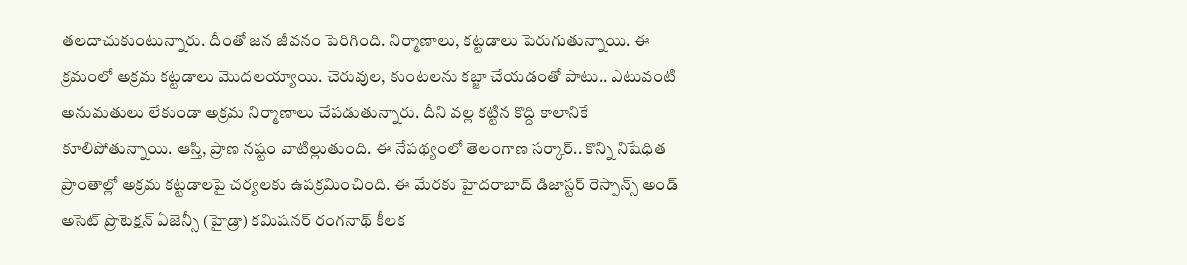తలదాచుకుంటున్నారు. దీంతో జన జీవనం పెరిగింది. నిర్మాణాలు, కట్టడాలు పెరుగుతున్నాయి. ఈ క్రమంలో అక్రమ కట్టడాలు మొదలయ్యాయి. చెరువుల, కుంటలను కబ్జా చేయడంతో పాటు.. ఎటువంటి అనుమతులు లేకుండా అక్రమ నిర్మాణాలు చేపడుతున్నారు. దీని వల్ల కట్టిన కొద్ది కాలానికే కూలిపోతున్నాయి. ఆస్తి, ప్రాణ నష్టం వాటిల్లుతుంది. ఈ నేపథ్యంలో తెలంగాణ సర్కార్.. కొన్ని నిషేధిత ప్రాంతాల్లో అక్రమ కట్టడాలపై చర్యలకు ఉపక్రమించింది. ఈ మేరకు హైదరాబాద్ డిజాస్టర్ రెస్పాన్స్ అండ్ అసెట్ ప్రొటెక్షన్ ఏజెన్సీ (హైడ్రా) కమిషనర్ రంగనాథ్ కీలక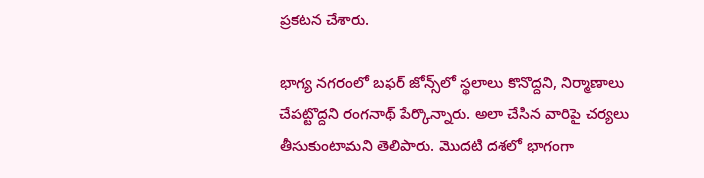ప్రకటన చేశారు.

భాగ్య నగరంలో బఫర్ జోన్స్‌లో స్థలాలు కొనొద్దని, నిర్మాణాలు చేపట్టొద్దని రంగనాథ్ పేర్కొన్నారు. అలా చేసిన వారిపై చర్యలు తీసుకుంటామని తెలిపారు. మొదటి దశలో భాగంగా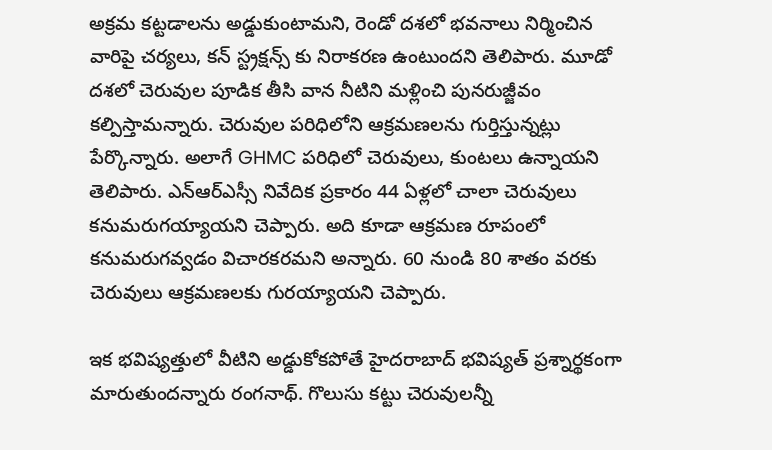అక్రమ కట్టడాలను అడ్డుకుంటామని, రెండో దశలో భవనాలు నిర్మించిన వారిపై చర్యలు, కన్ స్ట్రక్షన్స్ కు నిరాకరణ ఉంటుందని తెలిపారు. మూడో దశలో చెరువుల పూడిక తీసి వాన నీటిని మళ్లించి పునరుజ్జీవం కల్పిస్తామన్నారు. చెరువుల పరిధిలోని ఆక్రమణలను గుర్తిస్తున్నట్లు పేర్కొన్నారు. అలాగే GHMC పరిధిలో చెరువులు, కుంటలు ఉన్నాయని తెలిపారు. ఎన్ఆర్ఎస్సీ నివేదిక ప్రకారం 44 ఏళ్లలో చాలా చెరువులు కనుమరుగయ్యాయని చెప్పారు. అది కూడా ఆక్రమణ రూపంలో కనుమరుగవ్వడం విచారకరమని అన్నారు. 60 నుండి 80 శాతం వరకు చెరువులు ఆక్రమణలకు గురయ్యాయని చెప్పారు.

ఇక భవిష్యత్తులో వీటిని అడ్డుకోకపోతే హైదరాబాద్ భవిష్యత్ ప్రశ్నార్థకంగా మారుతుందన్నారు రంగనాథ్. గొలుసు కట్టు చెరువులన్నీ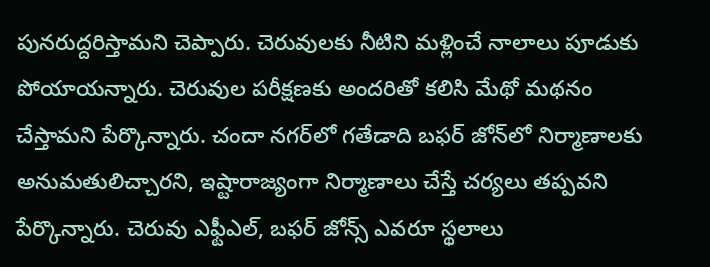పునరుద్దరిస్తామని చెప్పారు. చెరువులకు నీటిని మళ్లించే నాలాలు పూడుకు పోయాయన్నారు. చెరువుల పరీక్షణకు అందరితో కలిసి మేథో మథనం చేస్తామని పేర్కొన్నారు. చందా నగర్‌లో గతేడాది బఫర్ జోన్‌లో నిర్మాణాలకు అనుమతులిచ్చారని, ఇష్టారాజ్యంగా నిర్మాణాలు చేస్తే చర్యలు తప్పవని పేర్కొన్నారు. చెరువు ఎఫ్టీఎల్, బఫర్ జోన్స్ ఎవరూ స్థలాలు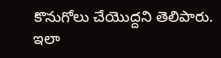కొనుగోలు చేయొద్దని తెలిపారు. ఇలా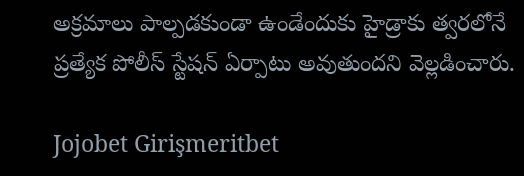అక్రమాలు పాల్పడకుండా ఉండేందుకు హైడ్రాకు త్వరలోనే ప్రత్యేక పోలీస్ స్టేషన్ ఏర్పాటు అవుతుందని వెల్లడించారు.

Jojobet Girişmeritbet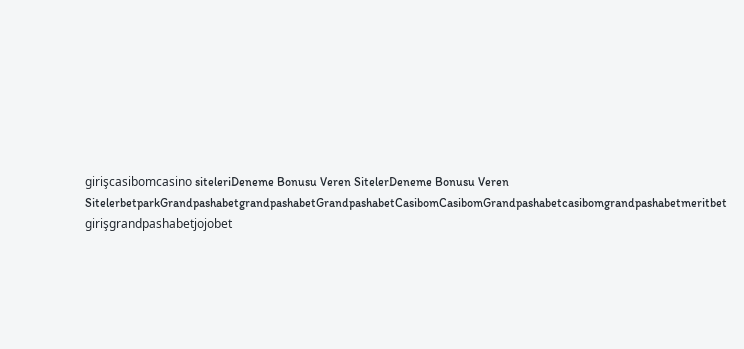girişcasibomcasino siteleriDeneme Bonusu Veren SitelerDeneme Bonusu Veren SitelerbetparkGrandpashabetgrandpashabetGrandpashabetCasibomCasibomGrandpashabetcasibomgrandpashabetmeritbet girişgrandpashabetjojobet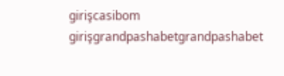girişcasibom girişgrandpashabetgrandpashabet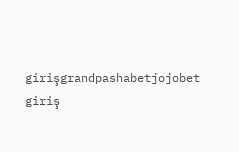girişgrandpashabetjojobet giriş